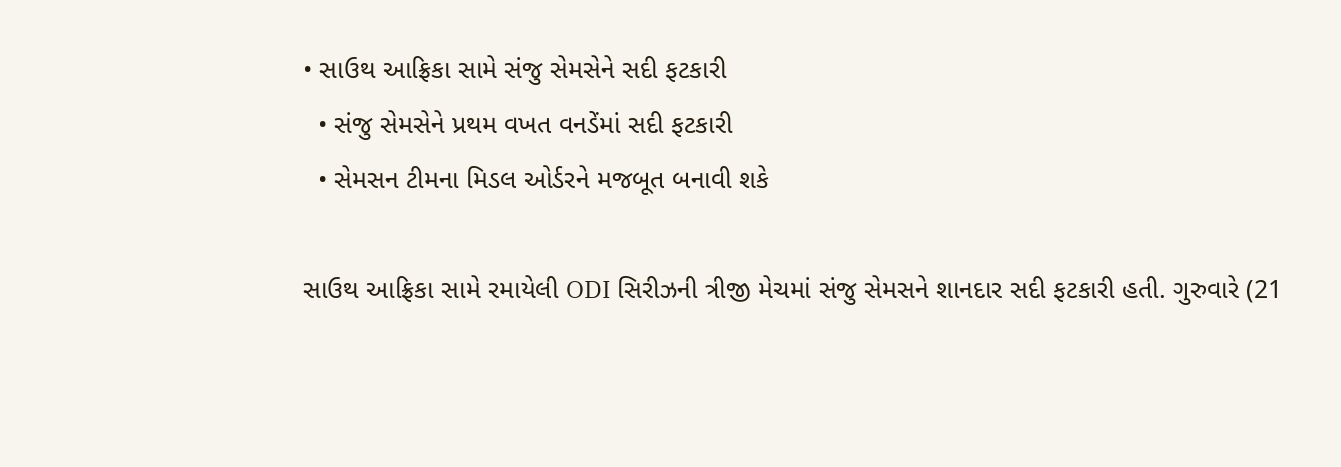• સાઉથ આફ્રિકા સામે સંજુ સેમસેને સદી ફટકારી
  • સંજુ સેમસેને પ્રથમ વખત વનડેંમાં સદી ફટકારી
  • સેમસન ટીમના મિડલ ઓર્ડરને મજબૂત બનાવી શકે

સાઉથ આફ્રિકા સામે રમાયેલી ODI સિરીઝની ત્રીજી મેચમાં સંજુ સેમસને શાનદાર સદી ફટકારી હતી. ગુરુવારે (21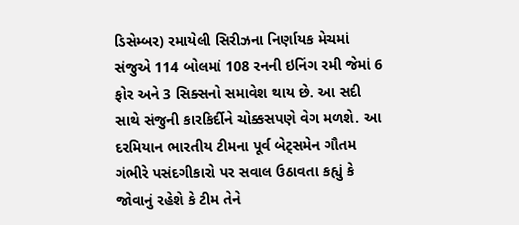ડિસેમ્બર) રમાયેલી સિરીઝના નિર્ણાયક મેચમાં સંજુએ 114 બોલમાં 108 રનની ઇનિંગ રમી જેમાં 6 ફોર અને 3 સિક્સનો સમાવેશ થાય છે. આ સદી સાથે સંજુની કારકિર્દીને ચોક્કસપણે વેગ મળશે. આ દરમિયાન ભારતીય ટીમના પૂર્વ બેટ્સમેન ગૌતમ ગંભીરે પસંદગીકારો પર સવાલ ઉઠાવતા કહ્યું કે જોવાનું રહેશે કે ટીમ તેને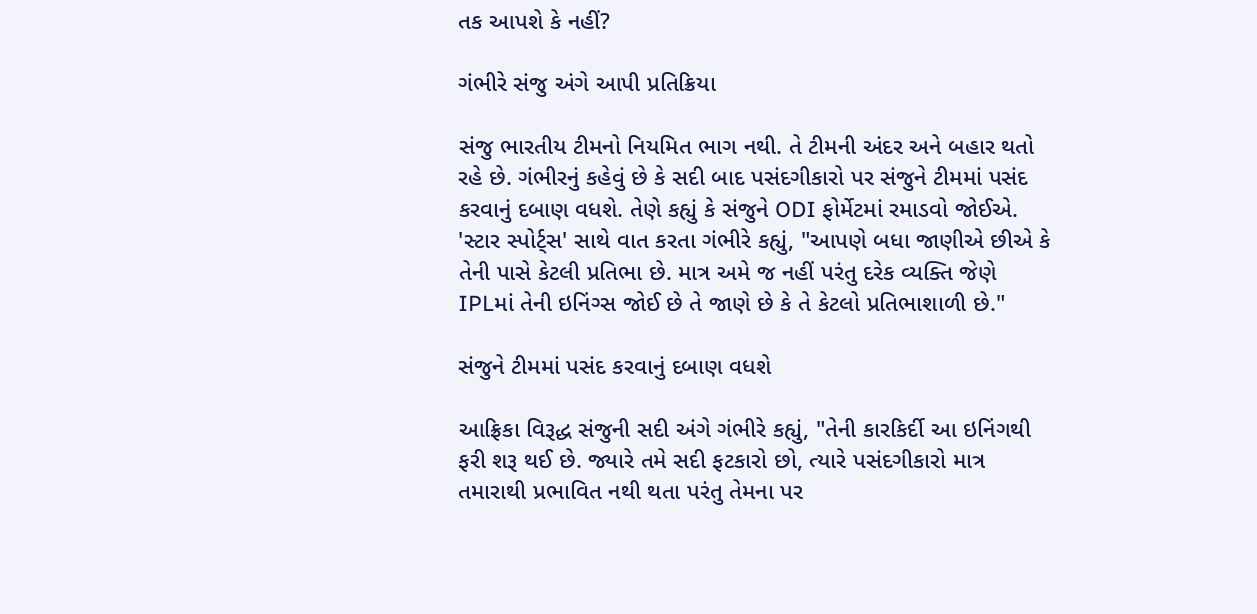તક આપશે કે નહીં?

ગંભીરે સંજુ અંગે આપી પ્રતિક્રિયા

સંજુ ભારતીય ટીમનો નિયમિત ભાગ નથી. તે ટીમની અંદર અને બહાર થતો રહે છે. ગંભીરનું કહેવું છે કે સદી બાદ પસંદગીકારો પર સંજુને ટીમમાં પસંદ કરવાનું દબાણ વધશે. તેણે કહ્યું કે સંજુને ODI ફોર્મેટમાં રમાડવો જોઈએ. 'સ્ટાર સ્પોર્ટ્સ' સાથે વાત કરતા ગંભીરે કહ્યું, "આપણે બધા જાણીએ છીએ કે તેની પાસે કેટલી પ્રતિભા છે. માત્ર અમે જ નહીં પરંતુ દરેક વ્યક્તિ જેણે IPLમાં તેની ઇનિંગ્સ જોઈ છે તે જાણે છે કે તે કેટલો પ્રતિભાશાળી છે."

સંજુને ટીમમાં પસંદ કરવાનું દબાણ વધશે

આફ્રિકા વિરૂદ્ધ સંજુની સદી અંગે ગંભીરે કહ્યું, "તેની કારકિર્દી આ ઇનિંગથી ફરી શરૂ થઈ છે. જ્યારે તમે સદી ફટકારો છો, ત્યારે પસંદગીકારો માત્ર તમારાથી પ્રભાવિત નથી થતા પરંતુ તેમના પર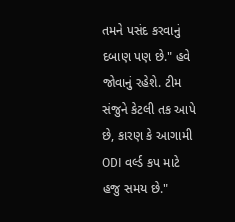તમને પસંદ કરવાનું દબાણ પણ છે." હવે જોવાનું રહેશે. ટીમ સંજુને કેટલી તક આપે છે, કારણ કે આગામી ODI વર્લ્ડ કપ માટે હજુ સમય છે."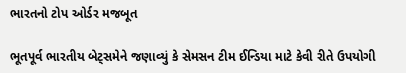ભારતનો ટોપ ઓર્ડર મજબૂત

ભૂતપૂર્વ ભારતીય બેટ્સમેને જણાવ્યું કે સેમસન ટીમ ઈન્ડિયા માટે કેવી રીતે ઉપયોગી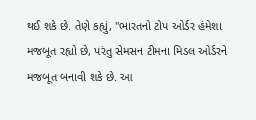થઈ શકે છે. તેણે કહ્યું, "ભારતનો ટોપ ઓર્ડર હંમેશા મજબૂત રહ્યો છે, પરંતુ સેમસન ટીમના મિડલ ઓર્ડરને મજબૂત બનાવી શકે છે. આ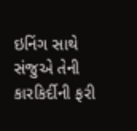ઇનિંગ સાથે સંજુએ તેની કારકિર્દીની ફરી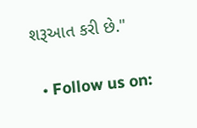શરૂઆત કરી છે."

  • Follow us on: